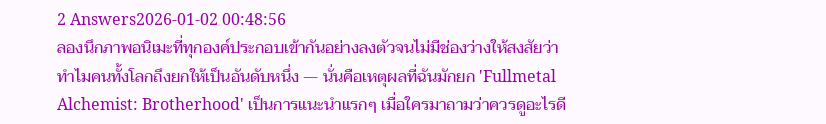2 Answers2026-01-02 00:48:56
ลองนึกภาพอนิเมะที่ทุกองค์ประกอบเข้ากันอย่างลงตัวจนไม่มีช่องว่างให้สงสัยว่าทำไมคนทั้งโลกถึงยกให้เป็นอันดับหนึ่ง — นั่นคือเหตุผลที่ฉันมักยก 'Fullmetal Alchemist: Brotherhood' เป็นการแนะนำแรกๆ เมื่อใครมาถามว่าควรดูอะไรดี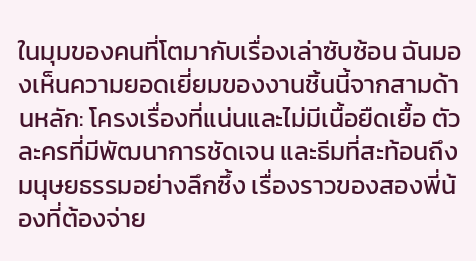ในมุมของคนที่โตมากับเรื่องเล่าซับซ้อน ฉันมองเห็นความยอดเยี่ยมของงานชิ้นนี้จากสามด้านหลัก: โครงเรื่องที่แน่นและไม่มีเนื้อยืดเยื้อ ตัวละครที่มีพัฒนาการชัดเจน และธีมที่สะท้อนถึงมนุษยธรรมอย่างลึกซึ้ง เรื่องราวของสองพี่น้องที่ต้องจ่าย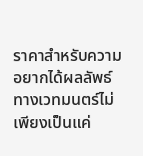ราคาสำหรับความอยากได้ผลลัพธ์ทางเวทมนตร์ไม่เพียงเป็นแค่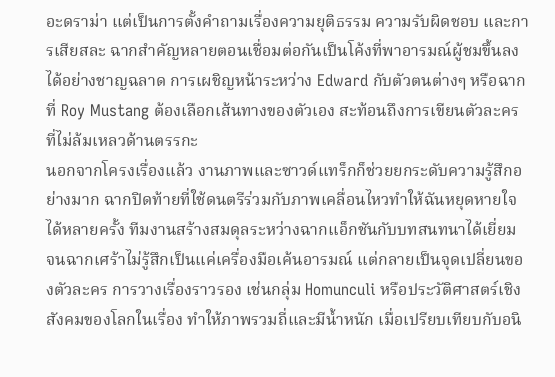อะดราม่า แต่เป็นการตั้งคำถามเรื่องความยุติธรรม ความรับผิดชอบ และการเสียสละ ฉากสำคัญหลายตอนเชื่อมต่อกันเป็นโค้งที่พาอารมณ์ผู้ชมขึ้นลงได้อย่างชาญฉลาด การเผชิญหน้าระหว่าง Edward กับตัวตนต่างๆ หรือฉากที่ Roy Mustang ต้องเลือกเส้นทางของตัวเอง สะท้อนถึงการเขียนตัวละครที่ไม่ล้มเหลวด้านตรรกะ
นอกจากโครงเรื่องแล้ว งานภาพและซาวด์แทร็กก็ช่วยยกระดับความรู้สึกอย่างมาก ฉากปิดท้ายที่ใช้ดนตรีร่วมกับภาพเคลื่อนไหวทำให้ฉันหยุดหายใจได้หลายครั้ง ทีมงานสร้างสมดุลระหว่างฉากแอ็กชันกับบทสนทนาได้เยี่ยม จนฉากเศร้าไม่รู้สึกเป็นแค่เครื่องมือเค้นอารมณ์ แต่กลายเป็นจุดเปลี่ยนของตัวละคร การวางเรื่องราวรอง เช่นกลุ่ม Homunculi หรือประวัติศาสตร์เชิงสังคมของโลกในเรื่อง ทำให้ภาพรวมถี่และมีน้ำหนัก เมื่อเปรียบเทียบกับอนิ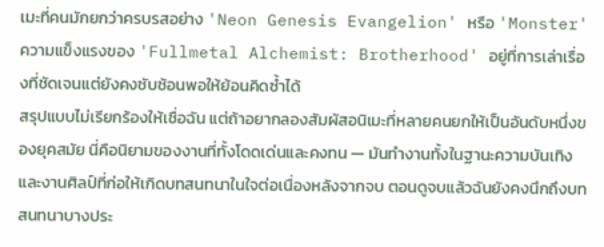เมะที่คนมักยกว่าครบรสอย่าง 'Neon Genesis Evangelion' หรือ 'Monster' ความแข็งแรงของ 'Fullmetal Alchemist: Brotherhood' อยู่ที่การเล่าเรื่องที่ชัดเจนแต่ยังคงซับซ้อนพอให้ย้อนคิดซ้ำได้
สรุปแบบไม่เรียกร้องให้เชื่อฉัน แต่ถ้าอยากลองสัมผัสอนิเมะที่หลายคนยกให้เป็นอันดับหนึ่งของยุคสมัย นี่คือนิยามของงานที่ทั้งโดดเด่นและคงทน — มันทำงานทั้งในฐานะความบันเทิงและงานศิลป์ที่ก่อให้เกิดบทสนทนาในใจต่อเนื่องหลังจากจบ ตอนดูจบแล้วฉันยังคงนึกถึงบทสนทนาบางประ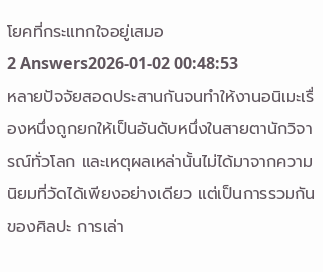โยคที่กระแทกใจอยู่เสมอ
2 Answers2026-01-02 00:48:53
หลายปัจจัยสอดประสานกันจนทำให้งานอนิเมะเรื่องหนึ่งถูกยกให้เป็นอันดับหนึ่งในสายตานักวิจารณ์ทั่วโลก และเหตุผลเหล่านั้นไม่ได้มาจากความนิยมที่วัดได้เพียงอย่างเดียว แต่เป็นการรวมกันของศิลปะ การเล่า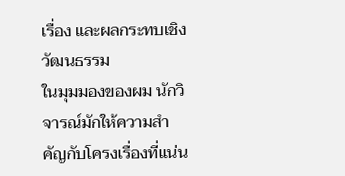เรื่อง และผลกระทบเชิงวัฒนธรรม
ในมุมมองของผม นักวิจารณ์มักให้ความสำคัญกับโครงเรื่องที่แน่น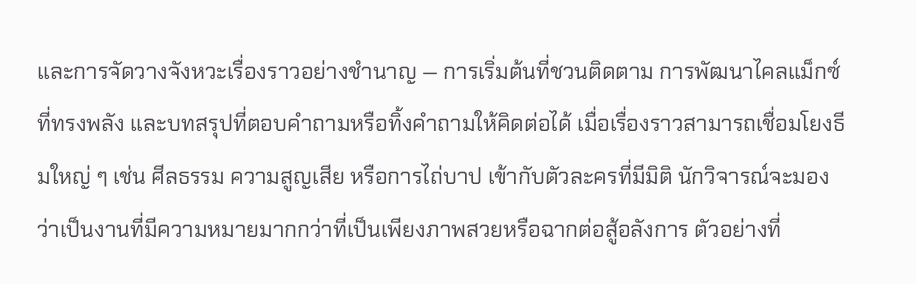และการจัดวางจังหวะเรื่องราวอย่างชำนาญ — การเริ่มต้นที่ชวนติดตาม การพัฒนาไคลแม็กซ์ที่ทรงพลัง และบทสรุปที่ตอบคำถามหรือทิ้งคำถามให้คิดต่อได้ เมื่อเรื่องราวสามารถเชื่อมโยงธีมใหญ่ ๆ เช่น ศีลธรรม ความสูญเสีย หรือการไถ่บาป เข้ากับตัวละครที่มีมิติ นักวิจารณ์จะมองว่าเป็นงานที่มีความหมายมากกว่าที่เป็นเพียงภาพสวยหรือฉากต่อสู้อลังการ ตัวอย่างที่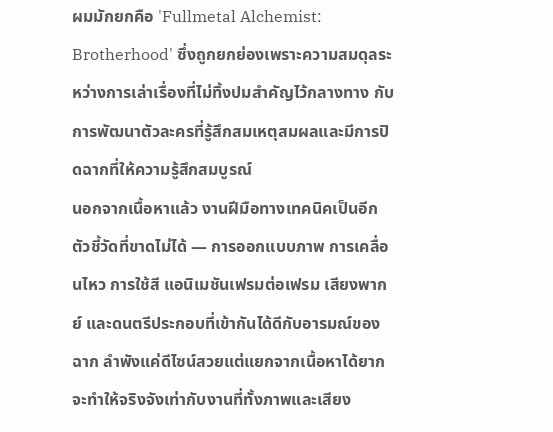ผมมักยกคือ 'Fullmetal Alchemist: Brotherhood' ซึ่งถูกยกย่องเพราะความสมดุลระหว่างการเล่าเรื่องที่ไม่ทิ้งปมสำคัญไว้กลางทาง กับการพัฒนาตัวละครที่รู้สึกสมเหตุสมผลและมีการปิดฉากที่ให้ความรู้สึกสมบูรณ์
นอกจากเนื้อหาแล้ว งานฝีมือทางเทคนิคเป็นอีกตัวชี้วัดที่ขาดไม่ได้ — การออกแบบภาพ การเคลื่อนไหว การใช้สี แอนิเมชันเฟรมต่อเฟรม เสียงพากย์ และดนตรีประกอบที่เข้ากันได้ดีกับอารมณ์ของฉาก ลำพังแค่ดีไซน์สวยแต่แยกจากเนื้อหาได้ยากจะทำให้จริงจังเท่ากับงานที่ทั้งภาพและเสียง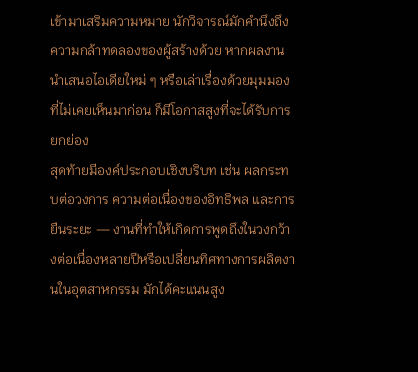เข้ามาเสริมความหมาย นักวิจารณ์มักคำนึงถึงความกล้าทดลองของผู้สร้างด้วย หากผลงานนำเสนอไอเดียใหม่ ๆ หรือเล่าเรื่องด้วยมุมมองที่ไม่เคยเห็นมาก่อน ก็มีโอกาสสูงที่จะได้รับการยกย่อง
สุดท้ายมีองค์ประกอบเชิงบริบท เช่น ผลกระทบต่อวงการ ความต่อเนื่องของอิทธิพล และการยืนระยะ — งานที่ทำให้เกิดการพูดถึงในวงกว้างต่อเนื่องหลายปีหรือเปลี่ยนทิศทางการผลิตงานในอุตสาหกรรม มักได้คะแนนสูง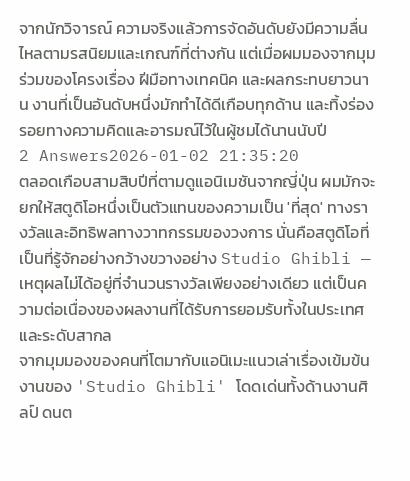จากนักวิจารณ์ ความจริงแล้วการจัดอันดับยังมีความลื่นไหลตามรสนิยมและเกณฑ์ที่ต่างกัน แต่เมื่อผมมองจากมุมร่วมของโครงเรื่อง ฝีมือทางเทคนิค และผลกระทบยาวนาน งานที่เป็นอันดับหนึ่งมักทำได้ดีเกือบทุกด้าน และทิ้งร่องรอยทางความคิดและอารมณ์ไว้ในผู้ชมได้นานนับปี
2 Answers2026-01-02 21:35:20
ตลอดเกือบสามสิบปีที่ตามดูแอนิเมชันจากญี่ปุ่น ผมมักจะยกให้สตูดิโอหนึ่งเป็นตัวแทนของความเป็น 'ที่สุด' ทางรางวัลและอิทธิพลทางวาทกรรมของวงการ นั่นคือสตูดิโอที่เป็นที่รู้จักอย่างกว้างขวางอย่าง Studio Ghibli — เหตุผลไม่ได้อยู่ที่จำนวนรางวัลเพียงอย่างเดียว แต่เป็นความต่อเนื่องของผลงานที่ได้รับการยอมรับทั้งในประเทศและระดับสากล
จากมุมมองของคนที่โตมากับแอนิเมะแนวเล่าเรื่องเข้มข้น งานของ 'Studio Ghibli' โดดเด่นทั้งด้านงานศิลป์ ดนต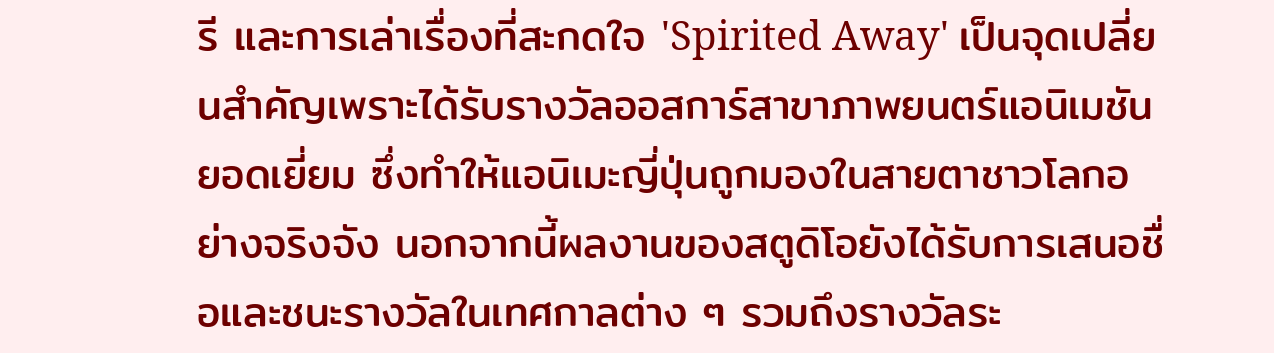รี และการเล่าเรื่องที่สะกดใจ 'Spirited Away' เป็นจุดเปลี่ยนสำคัญเพราะได้รับรางวัลออสการ์สาขาภาพยนตร์แอนิเมชันยอดเยี่ยม ซึ่งทำให้แอนิเมะญี่ปุ่นถูกมองในสายตาชาวโลกอย่างจริงจัง นอกจากนี้ผลงานของสตูดิโอยังได้รับการเสนอชื่อและชนะรางวัลในเทศกาลต่าง ๆ รวมถึงรางวัลระ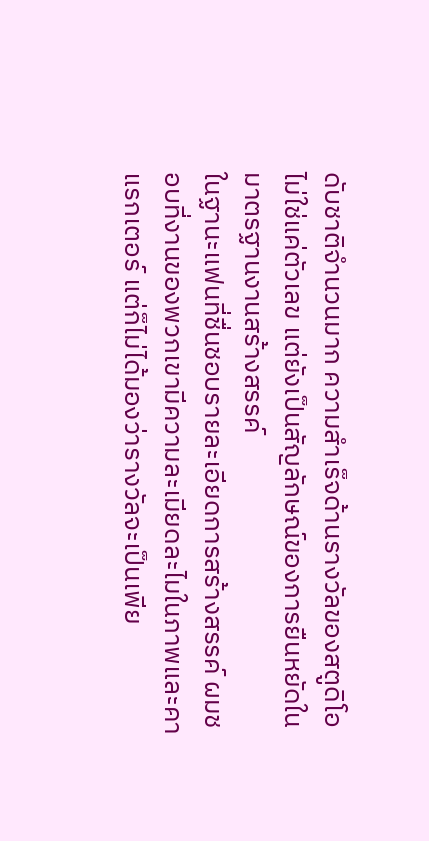ดับชาติจำนวนมาก ความสำเร็จด้านรางวัลของสตูดิโอไม่ใช่แค่ตัวเลข แต่ยังเป็นสัญลักษณ์ของการยืนหยัดในมาตรฐานงานสร้างสรรค์
ในฐานะแฟนที่ชื่นชอบรายละเอียดการสร้างสรรค์ ผมชอบที่งานของพวกเขามีความละเมียดละไมในภาพและคาแรกเตอร์ แต่ก็ไม่ได้มองว่ารางวัลจะเป็นเพีย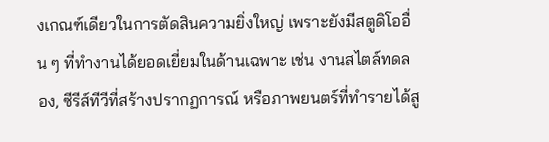งเกณฑ์เดียวในการตัดสินความยิ่งใหญ่ เพราะยังมีสตูดิโออื่น ๆ ที่ทำงานได้ยอดเยี่ยมในด้านเฉพาะ เช่น งานสไตล์ทดลอง, ซีรีส์ทีวีที่สร้างปรากฏการณ์ หรือภาพยนตร์ที่ทำรายได้สู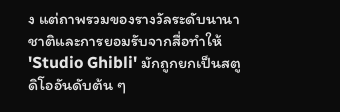ง แต่ถาพรวมของรางวัลระดับนานาชาติและการยอมรับจากสื่อทำให้ 'Studio Ghibli' มักถูกยกเป็นสตูดิโออันดับต้น ๆ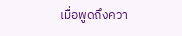เมื่อพูดถึงควา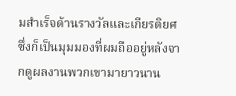มสำเร็จด้านรางวัลและเกียรติยศ ซึ่งก็เป็นมุมมองที่ผมถืออยู่หลังจากดูผลงานพวกเขามายาวนาน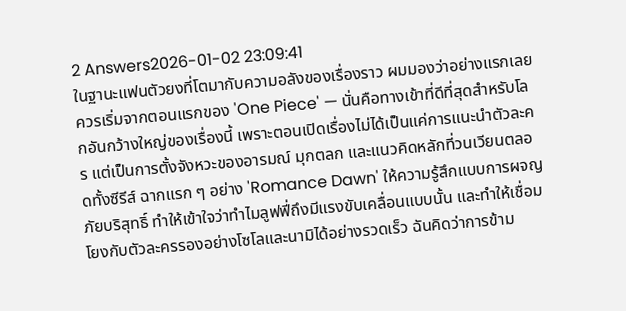2 Answers2026-01-02 23:09:41
ในฐานะแฟนตัวยงที่โตมากับความอลังของเรื่องราว ผมมองว่าอย่างแรกเลยควรเริ่มจากตอนแรกของ 'One Piece' — นั่นคือทางเข้าที่ดีที่สุดสำหรับโลกอันกว้างใหญ่ของเรื่องนี้ เพราะตอนเปิดเรื่องไม่ได้เป็นแค่การแนะนำตัวละคร แต่เป็นการตั้งจังหวะของอารมณ์ มุกตลก และแนวคิดหลักที่วนเวียนตลอดทั้งซีรีส์ ฉากแรก ๆ อย่าง 'Romance Dawn' ให้ความรู้สึกแบบการผจญภัยบริสุทธิ์ ทำให้เข้าใจว่าทำไมลูฟฟี่ถึงมีแรงขับเคลื่อนแบบนั้น และทำให้เชื่อมโยงกับตัวละครรองอย่างโซโลและนามิได้อย่างรวดเร็ว ฉันคิดว่าการข้าม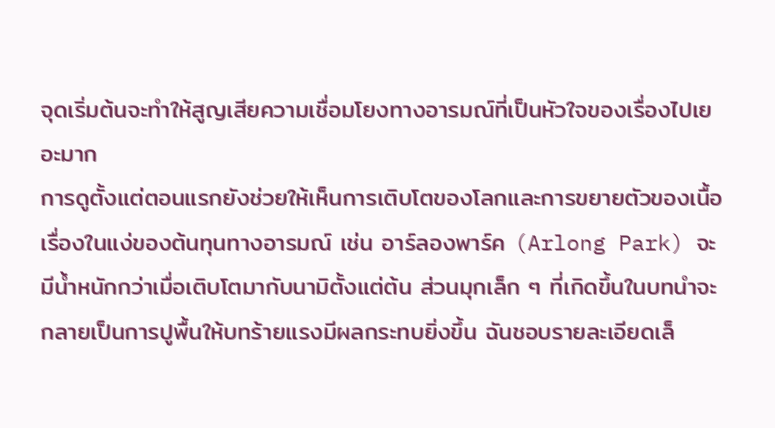จุดเริ่มต้นจะทำให้สูญเสียความเชื่อมโยงทางอารมณ์ที่เป็นหัวใจของเรื่องไปเยอะมาก
การดูตั้งแต่ตอนแรกยังช่วยให้เห็นการเติบโตของโลกและการขยายตัวของเนื้อเรื่องในแง่ของต้นทุนทางอารมณ์ เช่น อาร์ลองพาร์ค (Arlong Park) จะมีน้ำหนักกว่าเมื่อเติบโตมากับนามิตั้งแต่ต้น ส่วนมุกเล็ก ๆ ที่เกิดขึ้นในบทนำจะกลายเป็นการปูพื้นให้บทร้ายแรงมีผลกระทบยิ่งขึ้น ฉันชอบรายละเอียดเล็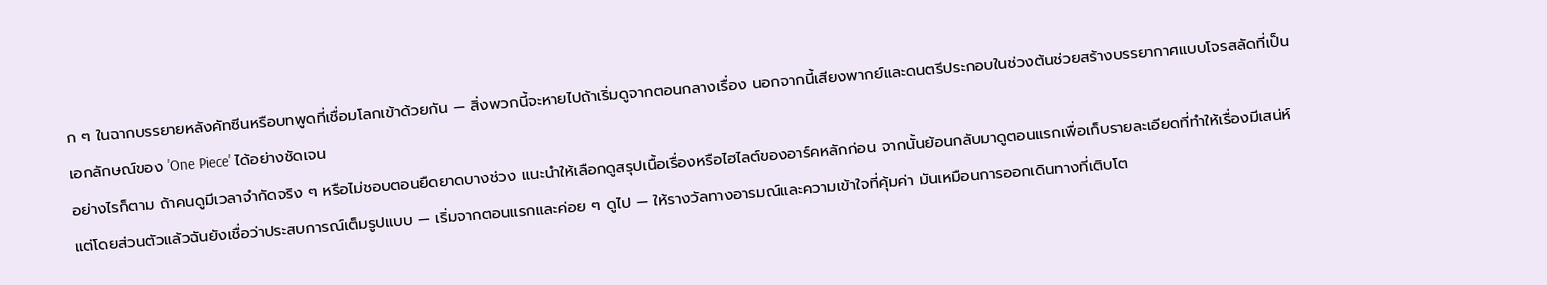ก ๆ ในฉากบรรยายหลังคัทซีนหรือบทพูดที่เชื่อมโลกเข้าด้วยกัน — สิ่งพวกนี้จะหายไปถ้าเริ่มดูจากตอนกลางเรื่อง นอกจากนี้เสียงพากย์และดนตรีประกอบในช่วงต้นช่วยสร้างบรรยากาศแบบโจรสลัดที่เป็นเอกลักษณ์ของ 'One Piece' ได้อย่างชัดเจน
อย่างไรก็ตาม ถ้าคนดูมีเวลาจำกัดจริง ๆ หรือไม่ชอบตอนยืดยาดบางช่วง แนะนำให้เลือกดูสรุปเนื้อเรื่องหรือไฮไลต์ของอาร์คหลักก่อน จากนั้นย้อนกลับมาดูตอนแรกเพื่อเก็บรายละเอียดที่ทำให้เรื่องมีเสน่ห์ แต่โดยส่วนตัวแล้วฉันยังเชื่อว่าประสบการณ์เต็มรูปแบบ — เริ่มจากตอนแรกและค่อย ๆ ดูไป — ให้รางวัลทางอารมณ์และความเข้าใจที่คุ้มค่า มันเหมือนการออกเดินทางที่เติบโต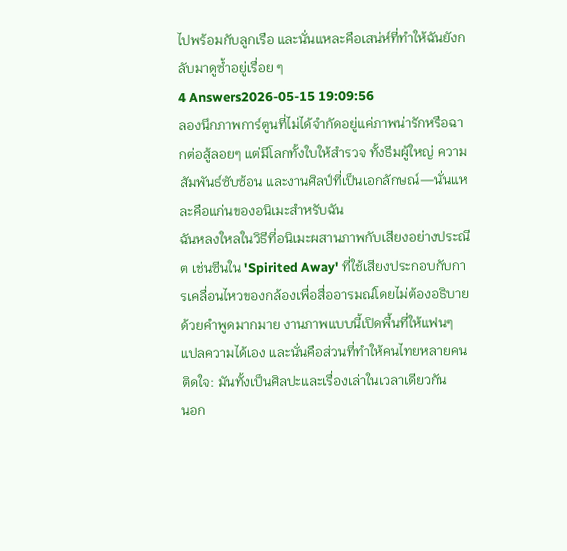ไปพร้อมกับลูกเรือ และนั่นแหละคือเสน่ห์ที่ทำให้ฉันยังกลับมาดูซ้ำอยู่เรื่อย ๆ
4 Answers2026-05-15 19:09:56
ลองนึกภาพการ์ตูนที่ไม่ได้จำกัดอยู่แค่ภาพน่ารักหรือฉากต่อสู้ลอยๆ แต่มีโลกทั้งใบให้สำรวจ ทั้งธีมผู้ใหญ่ ความสัมพันธ์ซับซ้อน และงานศิลป์ที่เป็นเอกลักษณ์—นั่นแหละคือแก่นของอนิเมะสำหรับฉัน
ฉันหลงใหลในวิธีที่อนิเมะผสานภาพกับเสียงอย่างประณีต เช่นซีนใน 'Spirited Away' ที่ใช้เสียงประกอบกับการเคลื่อนไหวของกล้องเพื่อสื่ออารมณ์โดยไม่ต้องอธิบายด้วยคำพูดมากมาย งานภาพแบบนี้เปิดพื้นที่ให้แฟนๆ แปลความได้เอง และนั่นคือส่วนที่ทำให้คนไทยหลายคนติดใจ: มันทั้งเป็นศิลปะและเรื่องเล่าในเวลาเดียวกัน
นอก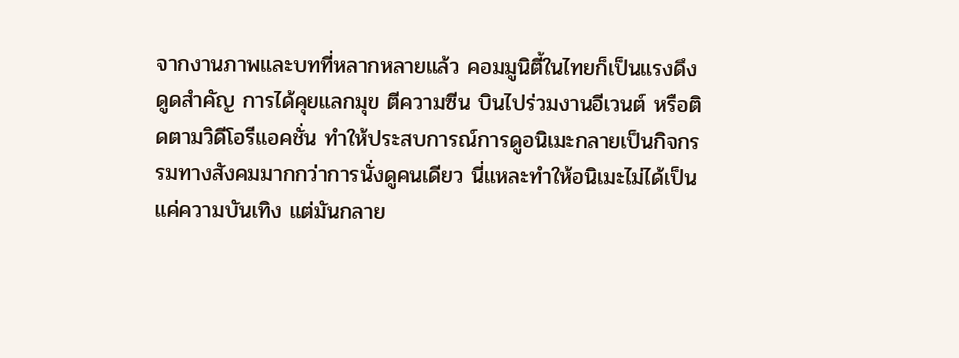จากงานภาพและบทที่หลากหลายแล้ว คอมมูนิตี้ในไทยก็เป็นแรงดึงดูดสำคัญ การได้คุยแลกมุข ตีความซีน บินไปร่วมงานอีเวนต์ หรือติดตามวิดีโอรีแอคชั่น ทำให้ประสบการณ์การดูอนิเมะกลายเป็นกิจกรรมทางสังคมมากกว่าการนั่งดูคนเดียว นี่แหละทำให้อนิเมะไม่ได้เป็นแค่ความบันเทิง แต่มันกลาย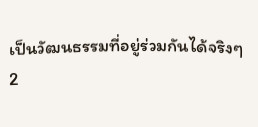เป็นวัฒนธรรมที่อยู่ร่วมกันได้จริงๆ
2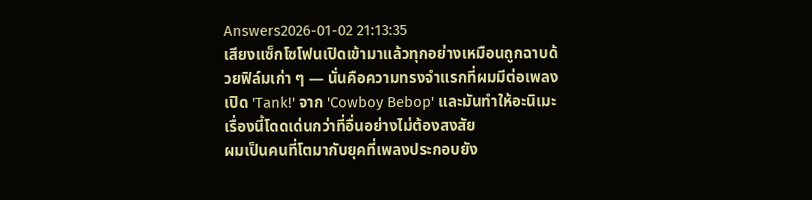Answers2026-01-02 21:13:35
เสียงแซ็กโซโฟนเปิดเข้ามาแล้วทุกอย่างเหมือนถูกฉาบด้วยฟิล์มเก่า ๆ — นั่นคือความทรงจำแรกที่ผมมีต่อเพลงเปิด 'Tank!' จาก 'Cowboy Bebop' และมันทำให้อะนิเมะเรื่องนี้โดดเด่นกว่าที่อื่นอย่างไม่ต้องสงสัย
ผมเป็นคนที่โตมากับยุคที่เพลงประกอบยัง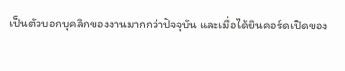เป็นตัวบอกบุคลิกของงานมากกว่าปัจจุบัน และเมื่อได้ยินคอร์ดเปิดของ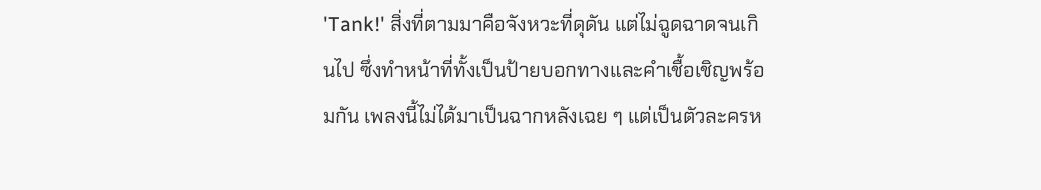'Tank!' สิ่งที่ตามมาคือจังหวะที่ดุดัน แต่ไม่ฉูดฉาดจนเกินไป ซึ่งทำหน้าที่ทั้งเป็นป้ายบอกทางและคำเชื้อเชิญพร้อมกัน เพลงนี้ไม่ได้มาเป็นฉากหลังเฉย ๆ แต่เป็นตัวละครห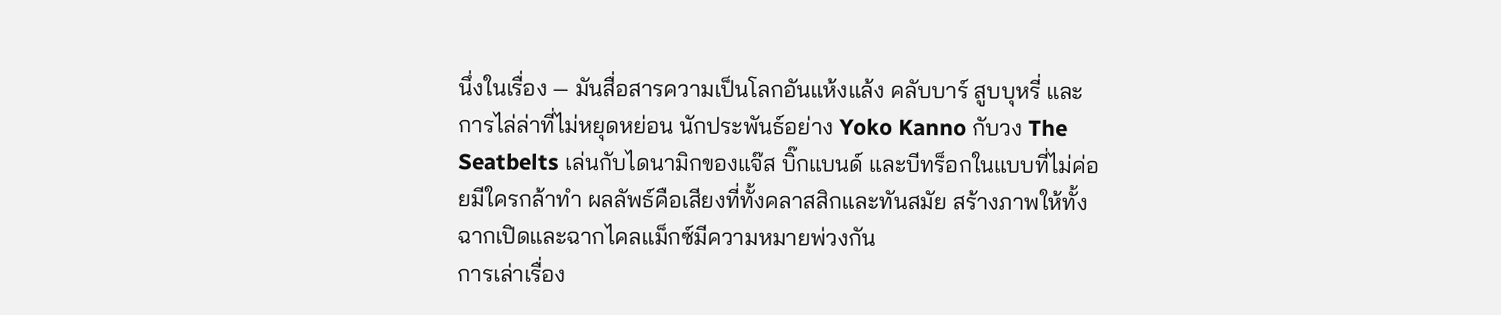นึ่งในเรื่อง — มันสื่อสารความเป็นโลกอันแห้งแล้ง คลับบาร์ สูบบุหรี่ และการไล่ล่าที่ไม่หยุดหย่อน นักประพันธ์อย่าง Yoko Kanno กับวง The Seatbelts เล่นกับไดนามิกของแจ๊ส บิ๊กแบนด์ และบีทร็อกในแบบที่ไม่ค่อยมีใครกล้าทำ ผลลัพธ์คือเสียงที่ทั้งคลาสสิกและทันสมัย สร้างภาพให้ทั้งฉากเปิดและฉากไคลแม็กซ์มีความหมายพ่วงกัน
การเล่าเรื่อง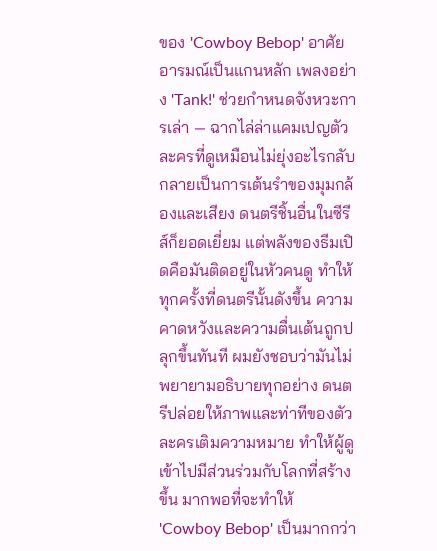ของ 'Cowboy Bebop' อาศัยอารมณ์เป็นแกนหลัก เพลงอย่าง 'Tank!' ช่วยกำหนดจังหวะการเล่า — ฉากไล่ล่าแคมเปญตัวละครที่ดูเหมือนไม่ยุ่งอะไรกลับกลายเป็นการเต้นรำของมุมกล้องและเสียง ดนตรีชิ้นอื่นในซีรีส์ก็ยอดเยี่ยม แต่พลังของธีมเปิดคือมันติดอยู่ในหัวคนดู ทำให้ทุกครั้งที่ดนตรีนั้นดังขึ้น ความคาดหวังและความตื่นเต้นถูกปลุกขึ้นทันที ผมยังชอบว่ามันไม่พยายามอธิบายทุกอย่าง ดนตรีปล่อยให้ภาพและท่าทีของตัวละครเติมความหมาย ทำให้ผู้ดูเข้าไปมีส่วนร่วมกับโลกที่สร้างขึ้น มากพอที่จะทำให้ 'Cowboy Bebop' เป็นมากกว่า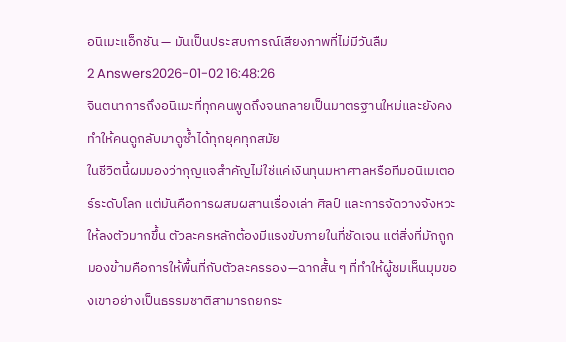อนิเมะแอ็กชัน — มันเป็นประสบการณ์เสียงภาพที่ไม่มีวันลืม
2 Answers2026-01-02 16:48:26
จินตนาการถึงอนิเมะที่ทุกคนพูดถึงจนกลายเป็นมาตรฐานใหม่และยังคงทำให้คนดูกลับมาดูซ้ำได้ทุกยุคทุกสมัย
ในชีวิตนี้ผมมองว่ากุญแจสำคัญไม่ใช่แค่เงินทุนมหาศาลหรือทีมอนิเมเตอร์ระดับโลก แต่มันคือการผสมผสานเรื่องเล่า ศิลป์ และการจัดวางจังหวะให้ลงตัวมากขึ้น ตัวละครหลักต้องมีแรงขับภายในที่ชัดเจน แต่สิ่งที่มักถูกมองข้ามคือการให้พื้นที่กับตัวละครรอง—ฉากสั้น ๆ ที่ทำให้ผู้ชมเห็นมุมของเขาอย่างเป็นธรรมชาติสามารถยกระ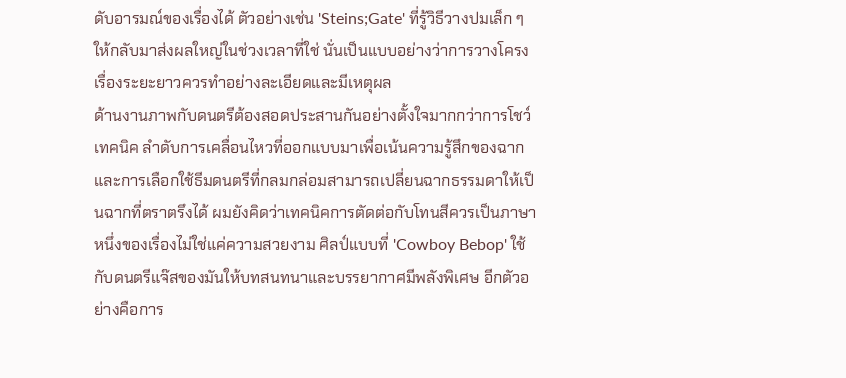ดับอารมณ์ของเรื่องได้ ตัวอย่างเช่น 'Steins;Gate' ที่รู้วิธีวางปมเล็ก ๆ ให้กลับมาส่งผลใหญ่ในช่วงเวลาที่ใช่ นั่นเป็นแบบอย่างว่าการวางโครงเรื่องระยะยาวควรทำอย่างละเอียดและมีเหตุผล
ด้านงานภาพกับดนตรีต้องสอดประสานกันอย่างตั้งใจมากกว่าการโชว์เทคนิค ลำดับการเคลื่อนไหวที่ออกแบบมาเพื่อเน้นความรู้สึกของฉากและการเลือกใช้ธีมดนตรีที่กลมกล่อมสามารถเปลี่ยนฉากธรรมดาให้เป็นฉากที่ตราตรึงได้ ผมยังคิดว่าเทคนิคการตัดต่อกับโทนสีควรเป็นภาษาหนึ่งของเรื่องไม่ใช่แค่ความสวยงาม ศิลป์แบบที่ 'Cowboy Bebop' ใช้กับดนตรีแจ๊สของมันให้บทสนทนาและบรรยากาศมีพลังพิเศษ อีกตัวอย่างคือการ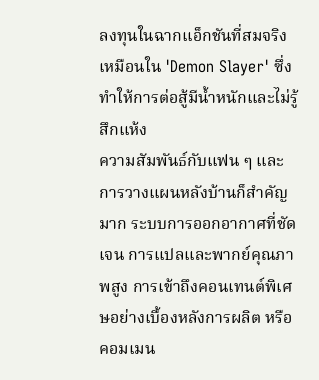ลงทุนในฉากแอ็กชันที่สมจริงเหมือนใน 'Demon Slayer' ซึ่งทำให้การต่อสู้มีน้ำหนักและไม่รู้สึกแห้ง
ความสัมพันธ์กับแฟน ๆ และการวางแผนหลังบ้านก็สำคัญมาก ระบบการออกอากาศที่ชัดเจน การแปลและพากย์คุณภาพสูง การเข้าถึงคอนเทนต์พิเศษอย่างเบื้องหลังการผลิต หรือคอมเมน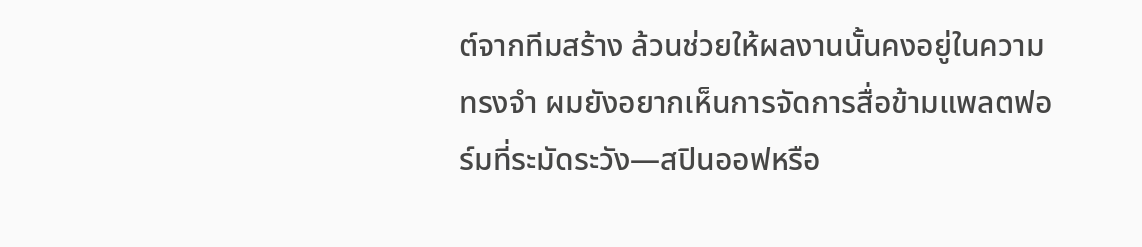ต์จากทีมสร้าง ล้วนช่วยให้ผลงานนั้นคงอยู่ในความทรงจำ ผมยังอยากเห็นการจัดการสื่อข้ามแพลตฟอร์มที่ระมัดระวัง—สปินออฟหรือ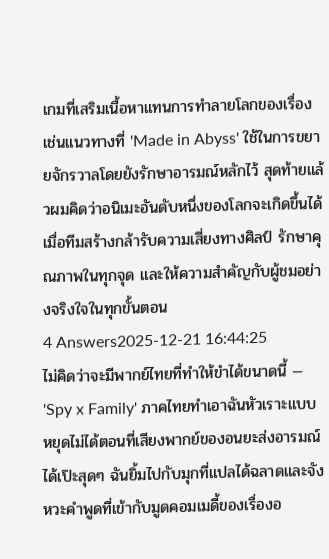เกมที่เสริมเนื้อหาแทนการทำลายโลกของเรื่อง เช่นแนวทางที่ 'Made in Abyss' ใช้ในการขยายจักรวาลโดยยังรักษาอารมณ์หลักไว้ สุดท้ายแล้วผมคิดว่าอนิเมะอันดับหนึ่งของโลกจะเกิดขึ้นได้เมื่อทีมสร้างกล้ารับความเสี่ยงทางศิลป์ รักษาคุณภาพในทุกจุด และให้ความสำคัญกับผู้ชมอย่างจริงใจในทุกขั้นตอน
4 Answers2025-12-21 16:44:25
ไม่คิดว่าจะมีพากย์ไทยที่ทำให้ขำได้ขนาดนี้ — 'Spy x Family' ภาคไทยทำเอาฉันหัวเราะแบบหยุดไม่ได้ตอนที่เสียงพากย์ของอนยะส่งอารมณ์ได้เป๊ะสุดๆ ฉันยิ้มไปกับมุกที่แปลได้ฉลาดและจังหวะคำพูดที่เข้ากับมูดคอมเมดี้ของเรื่องอ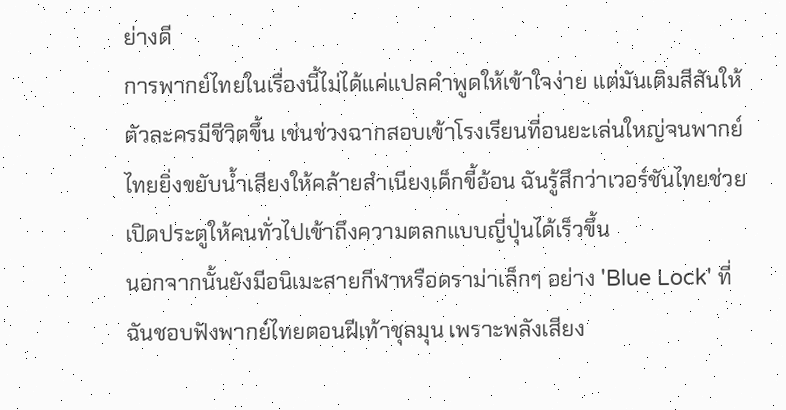ย่างดี
การพากย์ไทยในเรื่องนี้ไม่ได้แค่แปลคำพูดให้เข้าใจง่าย แต่มันเติมสีสันให้ตัวละครมีชีวิตขึ้น เช่นช่วงฉากสอบเข้าโรงเรียนที่อนยะเล่นใหญ่จนพากย์ไทยยิ่งขยับน้ำเสียงให้คล้ายสำเนียงเด็กขี้อ้อน ฉันรู้สึกว่าเวอร์ชันไทยช่วยเปิดประตูให้คนทั่วไปเข้าถึงความตลกแบบญี่ปุ่นได้เร็วขึ้น
นอกจากนั้นยังมีอนิเมะสายกีฬาหรือดราม่าเล็กๆ อย่าง 'Blue Lock' ที่ฉันชอบฟังพากย์ไทยตอนฝีเท้าชุลมุน เพราะพลังเสียง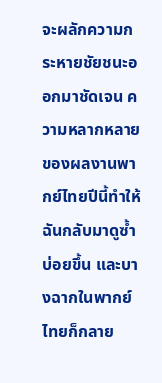จะผลักความกระหายชัยชนะออกมาชัดเจน ความหลากหลายของผลงานพากย์ไทยปีนี้ทำให้ฉันกลับมาดูซ้ำบ่อยขึ้น และบางฉากในพากย์ไทยก็กลาย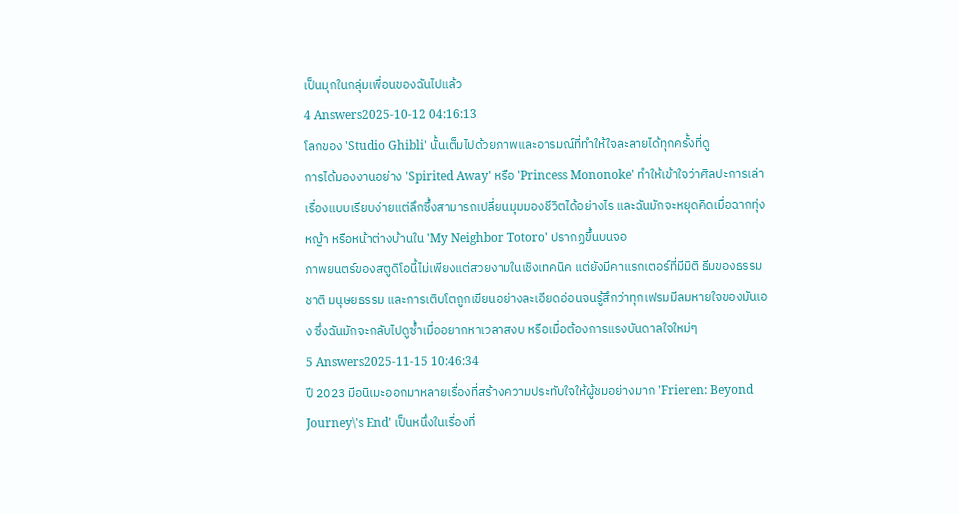เป็นมุกในกลุ่มเพื่อนของฉันไปแล้ว
4 Answers2025-10-12 04:16:13
โลกของ 'Studio Ghibli' นั้นเต็มไปด้วยภาพและอารมณ์ที่ทำให้ใจละลายได้ทุกครั้งที่ดู
การได้มองงานอย่าง 'Spirited Away' หรือ 'Princess Mononoke' ทำให้เข้าใจว่าศิลปะการเล่าเรื่องแบบเรียบง่ายแต่ลึกซึ้งสามารถเปลี่ยนมุมมองชีวิตได้อย่างไร และฉันมักจะหยุดคิดเมื่อฉากทุ่งหญ้า หรือหน้าต่างบ้านใน 'My Neighbor Totoro' ปรากฏขึ้นบนจอ
ภาพยนตร์ของสตูดิโอนี้ไม่เพียงแต่สวยงามในเชิงเทคนิค แต่ยังมีคาแรกเตอร์ที่มีมิติ ธีมของธรรมชาติ มนุษยธรรม และการเติบโตถูกเขียนอย่างละเอียดอ่อนจนรู้สึกว่าทุกเฟรมมีลมหายใจของมันเอง ซึ่งฉันมักจะกลับไปดูซ้ำเมื่ออยากหาเวลาสงบ หรือเมื่อต้องการแรงบันดาลใจใหม่ๆ
5 Answers2025-11-15 10:46:34
ปี 2023 มีอนิเมะออกมาหลายเรื่องที่สร้างความประทับใจให้ผู้ชมอย่างมาก 'Frieren: Beyond Journey\'s End' เป็นหนึ่งในเรื่องที่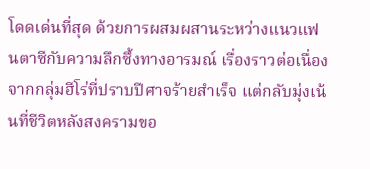โดดเด่นที่สุด ด้วยการผสมผสานระหว่างแนวแฟนตาซีกับความลึกซึ้งทางอารมณ์ เรื่องราวต่อเนื่องจากกลุ่มฮีโร่ที่ปราบปีศาจร้ายสำเร็จ แต่กลับมุ่งเน้นที่ชีวิตหลังสงครามขอ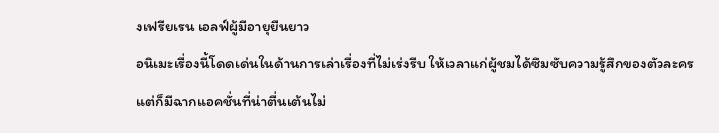งเฟรียเรน เอลฟ์ผู้มีอายุยืนยาว
อนิเมะเรื่องนี้โดดเด่นในด้านการเล่าเรื่องที่ไม่เร่งรีบ ให้เวลาแก่ผู้ชมได้ซึมซับความรู้สึกของตัวละคร แต่ก็มีฉากแอคชั่นที่น่าตื่นเต้นไม่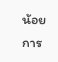น้อย การ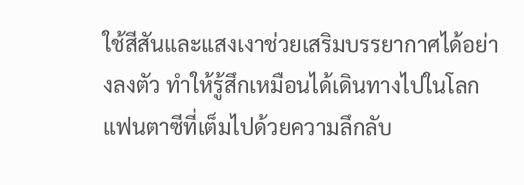ใช้สีสันและแสงเงาช่วยเสริมบรรยากาศได้อย่างลงตัว ทำให้รู้สึกเหมือนได้เดินทางไปในโลกแฟนตาซีที่เต็มไปด้วยความลึกลับ